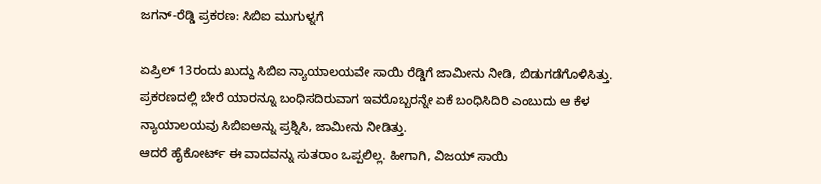ಜಗನ್-ರೆಡ್ಡಿ ಪ್ರಕರಣ: ಸಿಬಿಐ ಮುಗುಳ್ನಗೆ

ಏಪ್ರಿಲ್ 13ರಂದು ಖುದ್ದು ಸಿಬಿಐ ನ್ಯಾಯಾಲಯವೇ ಸಾಯಿ ರೆಡ್ಡಿಗೆ ಜಾಮೀನು ನೀಡಿ, ಬಿಡುಗಡೆಗೊಳಿಸಿತ್ತು. ಪ್ರಕರಣದಲ್ಲಿ ಬೇರೆ ಯಾರನ್ನೂ ಬಂಧಿಸದಿರುವಾಗ ಇವರೊಬ್ಬರನ್ನೇ ಏಕೆ ಬಂಧಿಸಿದಿರಿ ಎಂಬುದು ಆ ಕೆಳ ನ್ಯಾಯಾಲಯವು ಸಿಬಿಐಅನ್ನು ಪ್ರಶ್ನಿಸಿ, ಜಾಮೀನು ನೀಡಿತ್ತು.
ಆದರೆ ಹೈಕೋರ್ಟ್ ಈ ವಾದವನ್ನು ಸುತರಾಂ ಒಪ್ಪಲಿಲ್ಲ. ಹೀಗಾಗಿ, ವಿಜಯ್ ಸಾಯಿ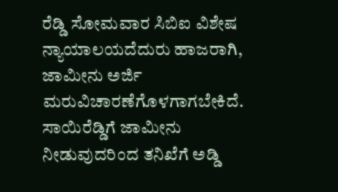ರೆಡ್ಡಿ ಸೋಮವಾರ ಸಿಬಿಐ ವಿಶೇಷ ನ್ಯಾಯಾಲಯದೆದುರು ಹಾಜರಾಗಿ, ಜಾಮೀನು ಅರ್ಜಿ ಮರುವಿಚಾರಣೆಗೊಳಗಾಗಬೇಕಿದೆ. ಸಾಯಿರೆಡ್ಡಿಗೆ ಜಾಮೀನು ನೀಡುವುದರಿಂದ ತನಿಖೆಗೆ ಅಡ್ಡಿ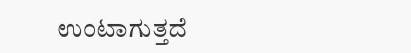ಉಂಟಾಗುತ್ತದೆ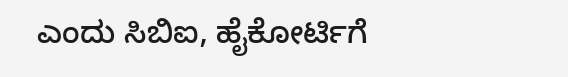ಎಂದು ಸಿಬಿಐ, ಹೈಕೋರ್ಟಿಗೆ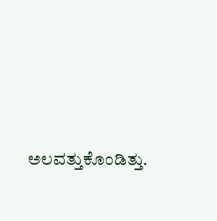ಅಲವತ್ತುಕೊಂಡಿತ್ತು.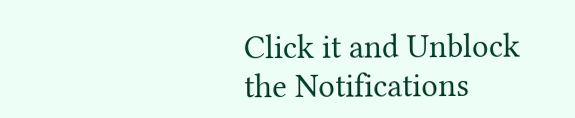Click it and Unblock the Notifications